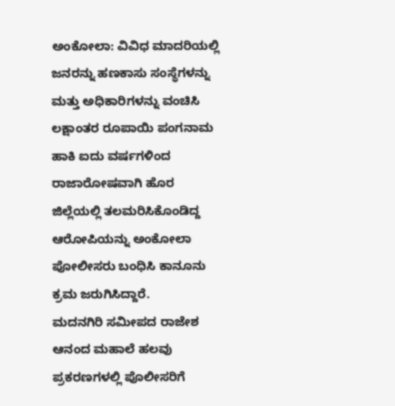ಅಂಕೋಲಾ: ವಿವಿಧ ಮಾದರಿಯಲ್ಲಿ ಜನರನ್ನು ಹಣಕಾಸು ಸಂಸ್ಥೆಗಳನ್ನು ಮತ್ತು ಅಧಿಕಾರಿಗಳನ್ನು ವಂಚಿಸಿ ಲಕ್ಷಾಂತರ ರೂಪಾಯಿ ಪಂಗನಾಮ ಹಾಕಿ ಐದು ವರ್ಷಗಳಿಂದ ರಾಜಾರೋಷವಾಗಿ ಹೊರ ಜಿಲ್ಲೆಯಲ್ಲಿ ತಲಮರಿಸಿಕೊಂಡಿದ್ದ ಆರೋಪಿಯನ್ನು ಅಂಕೋಲಾ ಪೋಲೀಸರು ಬಂಧಿಸಿ ಕಾನೂನು ಕ್ರಮ ಜರುಗಿಸಿದ್ದಾರೆ.
ಮದನಗಿರಿ ಸಮೀಪದ ರಾಜೇಶ ಆನಂದ ಮಹಾಲೆ ಹಲವು ಪ್ರಕರಣಗಳಲ್ಲಿ ಪೊಲೀಸರಿಗೆ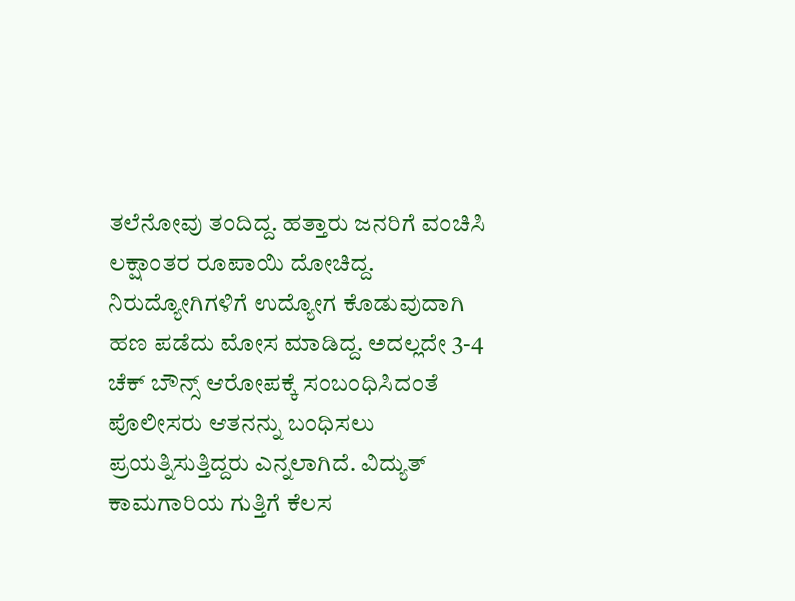ತಲೆನೋವು ತಂದಿದ್ದ. ಹತ್ತಾರು ಜನರಿಗೆ ವಂಚಿಸಿ ಲಕ್ಷಾಂತರ ರೂಪಾಯಿ ದೋಚಿದ್ದ. ನಿರುದ್ಯೋಗಿಗಳಿಗೆ ಉದ್ಯೋಗ ಕೊಡುವುದಾಗಿ ಹಣ ಪಡೆದು ಮೋಸ ಮಾಡಿದ್ದ. ಅದಲ್ಲದೇ 3-4 ಚೆಕ್ ಬೌನ್ಸ್ ಆರೋಪಕ್ಕೆ ಸಂಬಂಧಿಸಿದಂತೆ ಪೊಲೀಸರು ಆತನನ್ನು ಬಂಧಿಸಲು ಪ್ರಯತ್ನಿಸುತ್ತಿದ್ದರು ಎನ್ನಲಾಗಿದೆ. ವಿದ್ಯುತ್ ಕಾಮಗಾರಿಯ ಗುತ್ತಿಗೆ ಕೆಲಸ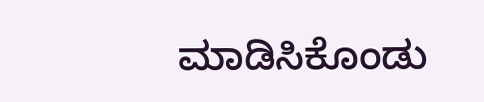ಮಾಡಿಸಿಕೊಂಡು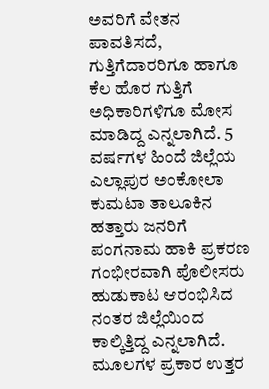ಅವರಿಗೆ ವೇತನ ಪಾವತಿಸದೆ, ಗುತ್ತಿಗೆದಾರರಿಗೂ ಹಾಗೂ ಕೆಲ ಹೊರ ಗುತ್ತಿಗೆ ಅಧಿಕಾರಿಗಳಿಗೂ ಮೋಸ ಮಾಡಿದ್ದ ಎನ್ನಲಾಗಿದೆ. 5 ವರ್ಷಗಳ ಹಿಂದೆ ಜಿಲ್ಲೆಯ ಎಲ್ಲಾಪುರ ಅಂಕೋಲಾ ಕುಮಟಾ ತಾಲೂಕಿನ ಹತ್ತಾರು ಜನರಿಗೆ ಪಂಗನಾಮ ಹಾಕಿ ಪ್ರಕರಣ ಗಂಭೀರವಾಗಿ ಪೊಲೀಸರು ಹುಡುಕಾಟ ಆರಂಭಿಸಿದ ನಂತರ ಜಿಲ್ಲೆಯಿಂದ ಕಾಲ್ಕಿತ್ತಿದ್ದ ಎನ್ನಲಾಗಿದೆ. ಮೂಲಗಳ ಪ್ರಕಾರ ಉತ್ತರ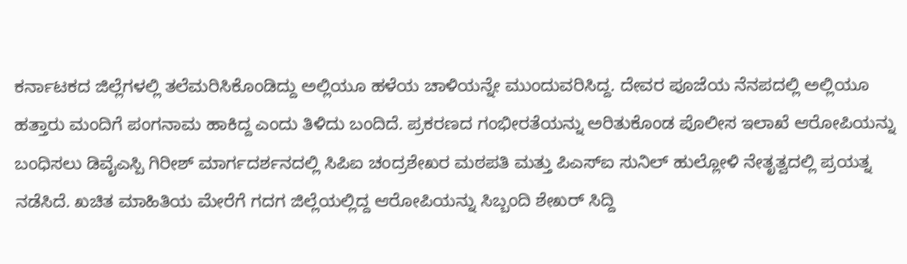ಕರ್ನಾಟಕದ ಜಿಲ್ಲೆಗಳಲ್ಲಿ ತಲೆಮರಿಸಿಕೊಂಡಿದ್ದು ಅಲ್ಲಿಯೂ ಹಳೆಯ ಚಾಳಿಯನ್ನೇ ಮುಂದುವರಿಸಿದ್ದ. ದೇವರ ಪೂಜೆಯ ನೆನಪದಲ್ಲಿ ಅಲ್ಲಿಯೂ ಹತ್ತಾರು ಮಂದಿಗೆ ಪಂಗನಾಮ ಹಾಕಿದ್ದ ಎಂದು ತಿಳಿದು ಬಂದಿದೆ. ಪ್ರಕರಣದ ಗಂಭೀರತೆಯನ್ನು ಅರಿತುಕೊಂಡ ಪೊಲೀಸ ಇಲಾಖೆ ಆರೋಪಿಯನ್ನು ಬಂಧಿಸಲು ಡಿವೈಎಸ್ಪಿ ಗಿರೀಶ್ ಮಾರ್ಗದರ್ಶನದಲ್ಲಿ ಸಿಪಿಐ ಚಂದ್ರಶೇಖರ ಮಠಪತಿ ಮತ್ತು ಪಿಎಸ್ಐ ಸುನಿಲ್ ಹುಲ್ಲೋಳಿ ನೇತೃತ್ವದಲ್ಲಿ ಪ್ರಯತ್ನ ನಡೆಸಿದೆ. ಖಚಿತ ಮಾಹಿತಿಯ ಮೇರೆಗೆ ಗದಗ ಜಿಲ್ಲೆಯಲ್ಲಿದ್ದ ಆರೋಪಿಯನ್ನು ಸಿಬ್ಬಂದಿ ಶೇಖರ್ ಸಿದ್ದಿ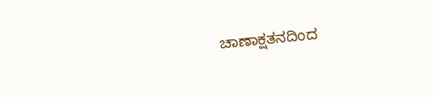ಚಾಣಾಕ್ಷತನದಿಂದ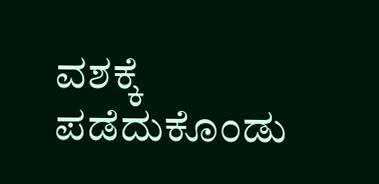ವಶಕ್ಕೆ ಪಡೆದುಕೊಂಡು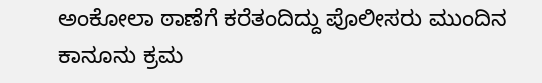ಅಂಕೋಲಾ ಠಾಣೆಗೆ ಕರೆತಂದಿದ್ದು ಪೊಲೀಸರು ಮುಂದಿನ ಕಾನೂನು ಕ್ರಮ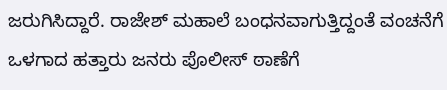ಜರುಗಿಸಿದ್ದಾರೆ. ರಾಜೇಶ್ ಮಹಾಲೆ ಬಂಧನವಾಗುತ್ತಿದ್ದಂತೆ ವಂಚನೆಗೆ ಒಳಗಾದ ಹತ್ತಾರು ಜನರು ಪೊಲೀಸ್ ಠಾಣೆಗೆ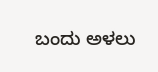ಬಂದು ಅಳಲು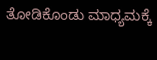ತೋಡಿಕೊಂಡು ಮಾಧ್ಯಮಕ್ಕೆ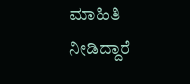ಮಾಹಿತಿ ನೀಡಿದ್ದಾರೆ